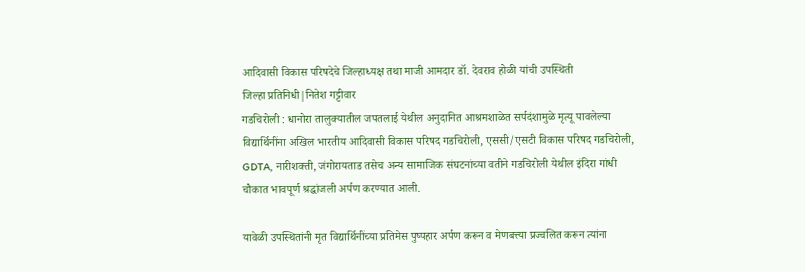आदिवासी विकास परिषदेचे जिल्हाध्यक्ष तथा माजी आमदार डॉ. देवराव होळी यांची उपस्थिती
जिल्हा प्रतिनिधी|नितेश गट्टीवार
गडचिरोली : धानोरा तालुक्यातील जपतलाई येथील अनुदानित आश्रमशाळेत सर्पदंशामुळे मृत्यू पावलेल्या विद्यार्थिनींना अखिल भारतीय आदिवासी विकास परिषद गडचिरोली, एससी/एसटी विकास परिषद गडचिरोली, GDTA, नारीशक्ती, जंगोरायताड तसेच अन्य सामाजिक संघटनांच्या वतीने गडचिरोली येथील इंदिरा गांधी चौकात भावपूर्ण श्रद्धांजली अर्पण करण्यात आली.

यावेळी उपस्थितांनी मृत विद्यार्थिनींच्या प्रतिमेस पुष्पहार अर्पण करून व मेणबत्त्या प्रज्वलित करून त्यांना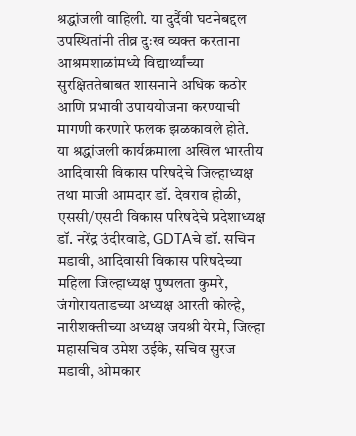श्रद्धांजली वाहिली. या दुर्दैवी घटनेबद्दल उपस्थितांनी तीव्र दुःख व्यक्त करताना आश्रमशाळांमध्ये विद्यार्थ्यांच्या सुरक्षिततेबाबत शासनाने अधिक कठोर आणि प्रभावी उपाययोजना करण्याची मागणी करणारे फलक झळकावले होते.
या श्रद्धांजली कार्यक्रमाला अखिल भारतीय आदिवासी विकास परिषदेचे जिल्हाध्यक्ष तथा माजी आमदार डॉ. देवराव होळी, एससी/एसटी विकास परिषदेचे प्रदेशाध्यक्ष डॉ. नरेंद्र उंदीरवाडे, GDTAचे डॉ. सचिन मडावी, आदिवासी विकास परिषदेच्या महिला जिल्हाध्यक्ष पुष्पलता कुमरे, जंगोरायताडच्या अध्यक्ष आरती कोल्हे, नारीशक्तीच्या अध्यक्ष जयश्री येरमे, जिल्हा महासचिव उमेश उईके, सचिव सुरज मडावी, ओमकार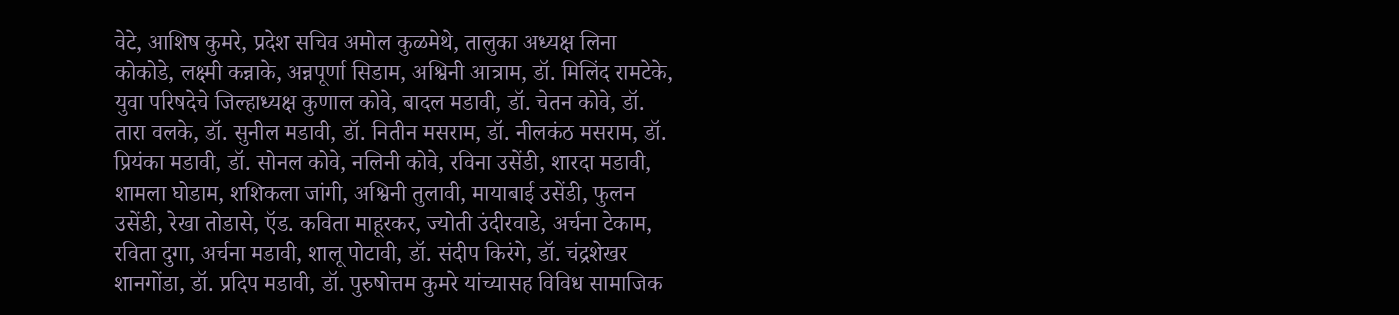वेटे, आशिष कुमरे, प्रदेश सचिव अमोल कुळमेथे, तालुका अध्यक्ष लिना कोकोडे, लक्ष्मी कन्नाके, अन्नपूर्णा सिडाम, अश्विनी आत्राम, डॉ. मिलिंद रामटेके, युवा परिषदेचे जिल्हाध्यक्ष कुणाल कोवे, बादल मडावी, डॉ. चेतन कोवे, डॉ. तारा वलके, डॉ. सुनील मडावी, डॉ. नितीन मसराम, डॉ. नीलकंठ मसराम, डॉ. प्रियंका मडावी, डॉ. सोनल कोवे, नलिनी कोवे, रविना उसेंडी, शारदा मडावी, शामला घोडाम, शशिकला जांगी, अश्विनी तुलावी, मायाबाई उसेंडी, फुलन उसेंडी, रेखा तोडासे, ऍड. कविता माहूरकर, ज्योती उंदीरवाडे, अर्चना टेकाम, रविता दुगा, अर्चना मडावी, शालू पोटावी, डॉ. संदीप किरंगे, डॉ. चंद्रशेखर शानगोंडा, डॉ. प्रदिप मडावी, डॉ. पुरुषोत्तम कुमरे यांच्यासह विविध सामाजिक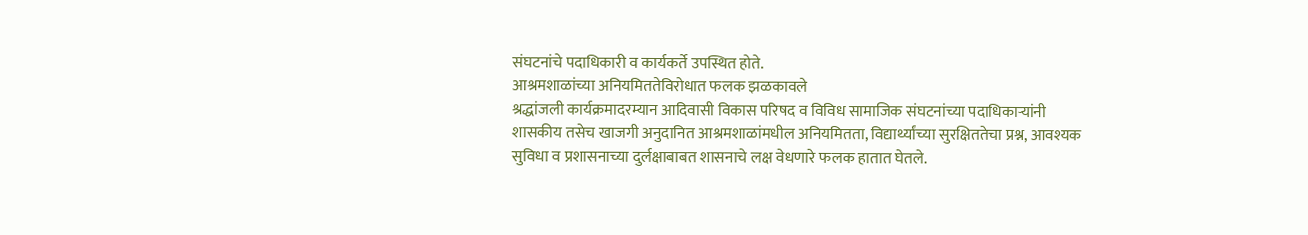संघटनांचे पदाधिकारी व कार्यकर्ते उपस्थित होते.
आश्रमशाळांच्या अनियमिततेविरोधात फलक झळकावले
श्रद्धांजली कार्यक्रमादरम्यान आदिवासी विकास परिषद व विविध सामाजिक संघटनांच्या पदाधिकाऱ्यांनी शासकीय तसेच खाजगी अनुदानित आश्रमशाळांमधील अनियमितता, विद्यार्थ्यांच्या सुरक्षिततेचा प्रश्न, आवश्यक सुविधा व प्रशासनाच्या दुर्लक्षाबाबत शासनाचे लक्ष वेधणारे फलक हातात घेतले.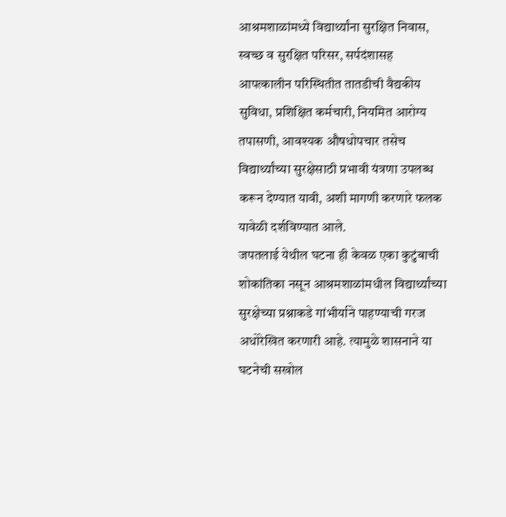आश्रमशाळांमध्ये विद्यार्थ्यांना सुरक्षित निवास, स्वच्छ व सुरक्षित परिसर, सर्पदंशासह आपत्कालीन परिस्थितीत तातडीची वैद्यकीय सुविधा, प्रशिक्षित कर्मचारी, नियमित आरोग्य तपासणी, आवश्यक औषधोपचार तसेच विद्यार्थ्यांच्या सुरक्षेसाठी प्रभावी यंत्रणा उपलब्ध करून देण्यात यावी, अशी मागणी करणारे फलक यावेळी दर्शविण्यात आले.
जपतलाई येथील घटना ही केवळ एका कुटुंबाची शोकांतिका नसून आश्रमशाळांमधील विद्यार्थ्यांच्या सुरक्षेच्या प्रश्नाकडे गांभीर्याने पाहण्याची गरज अधोरेखित करणारी आहे. त्यामुळे शासनाने या घटनेची सखोल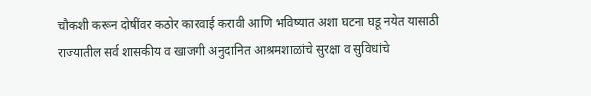चौकशी करून दोषींवर कठोर कारवाई करावी आणि भविष्यात अशा घटना घडू नयेत यासाठी राज्यातील सर्व शासकीय व खाजगी अनुदानित आश्रमशाळांचे सुरक्षा व सुविधांचे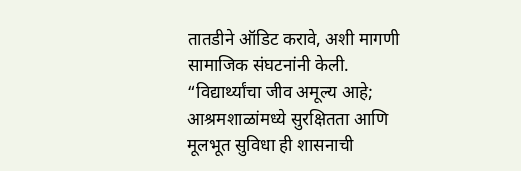तातडीने ऑडिट करावे, अशी मागणी सामाजिक संघटनांनी केली.
“विद्यार्थ्यांचा जीव अमूल्य आहे; आश्रमशाळांमध्ये सुरक्षितता आणि मूलभूत सुविधा ही शासनाची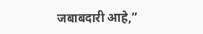जबाबदारी आहे,”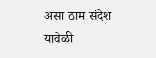असा ठाम संदेश यावेळी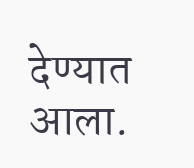देण्यात आला.